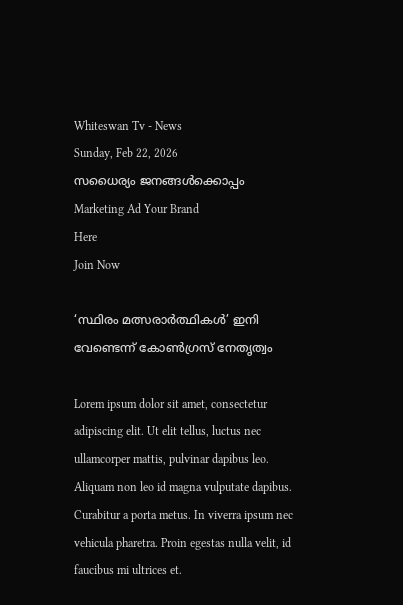Whiteswan Tv - News
Sunday, Feb 22, 2026
സധൈര്യം ജനങ്ങൾക്കൊപ്പം
Marketing Ad Your Brand
Here
Join Now

‘സ്ഥിരം മത്സരാർത്ഥികൾ’ ഇനി വേണ്ടെന്ന് കോൺഗ്രസ്‌ നേതൃത്വം

Lorem ipsum dolor sit amet, consectetur adipiscing elit. Ut elit tellus, luctus nec ullamcorper mattis, pulvinar dapibus leo. Aliquam non leo id magna vulputate dapibus. Curabitur a porta metus. In viverra ipsum nec vehicula pharetra. Proin egestas nulla velit, id faucibus mi ultrices et.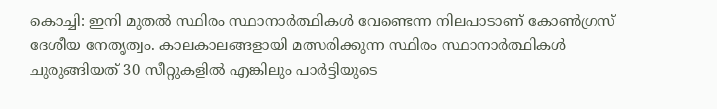കൊച്ചി: ഇനി മുതൽ സ്ഥിരം സ്ഥാനാർത്ഥികൾ വേണ്ടെന്ന നിലപാടാണ് കോൺഗ്രസ് ദേശീയ നേതൃത്വം. കാലകാലങ്ങളായി മത്സരിക്കുന്ന സ്ഥിരം സ്ഥാനാർത്ഥികൾ ചുരുങ്ങിയത് 30 സീറ്റുകളിൽ എങ്കിലും പാർട്ടിയുടെ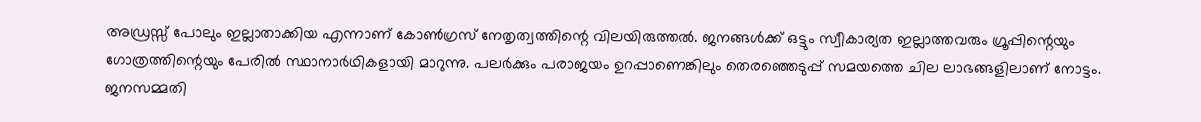അഡ്രസ്സ് പോലും ഇല്ലാതാക്കിയ എന്നാണ് കോൺഗ്രസ് നേതൃത്വത്തിന്റെ വിലയിരുത്തൽ. ജനങ്ങൾക്ക് ഒട്ടും സ്വീകാര്യത ഇല്ലാത്തവരും ഗ്രൂപ്പിന്റെയും ഗോത്രത്തിന്റെയും പേരിൽ സ്ഥാനാർഥികളായി മാറുന്നു. പലർക്കും പരാജയം ഉറപ്പാണെങ്കിലും തെരഞ്ഞെടുപ്പ് സമയത്തെ ചില ലാഭങ്ങളിലാണ് നോട്ടം. ജനസമ്മതി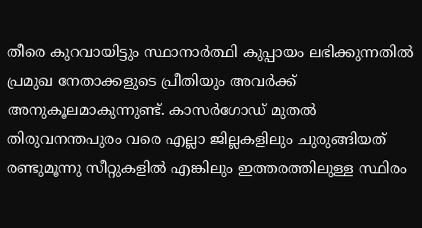തീരെ കുറവായിട്ടും സ്ഥാനാർത്ഥി കുപ്പായം ലഭിക്കുന്നതിൽ പ്രമുഖ നേതാക്കളുടെ പ്രീതിയും അവർക്ക് അനുകൂലമാകുന്നുണ്ട്. കാസർഗോഡ് മുതൽ തിരുവനന്തപുരം വരെ എല്ലാ ജില്ലകളിലും ചുരുങ്ങിയത് രണ്ടുമൂന്നു സീറ്റുകളിൽ എങ്കിലും ഇത്തരത്തിലുള്ള സ്ഥിരം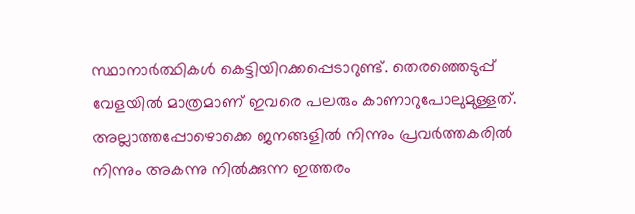സ്ഥാനാർത്ഥികൾ കെട്ടിയിറക്കപ്പെടാറുണ്ട്. തെരഞ്ഞെടുപ്പ് വേളയിൽ മാത്രമാണ് ഇവരെ പലരും കാണാറുപോലുമുള്ളത്. അല്ലാത്തപ്പോഴൊക്കെ ജനങ്ങളിൽ നിന്നും പ്രവർത്തകരിൽ നിന്നും അകന്നു നിൽക്കുന്ന ഇത്തരം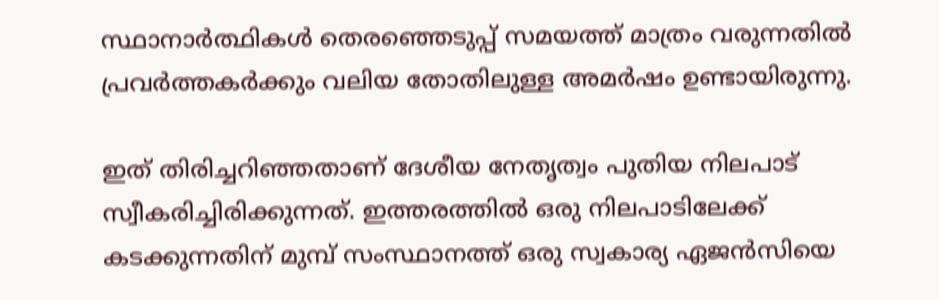സ്ഥാനാർത്ഥികൾ തെരഞ്ഞെടുപ്പ് സമയത്ത് മാത്രം വരുന്നതിൽ പ്രവർത്തകർക്കും വലിയ തോതിലുള്ള അമർഷം ഉണ്ടായിരുന്നു.

ഇത് തിരിച്ചറിഞ്ഞതാണ് ദേശീയ നേതൃത്വം പുതിയ നിലപാട് സ്വീകരിച്ചിരിക്കുന്നത്. ഇത്തരത്തിൽ ഒരു നിലപാടിലേക്ക് കടക്കുന്നതിന് മുമ്പ് സംസ്ഥാനത്ത് ഒരു സ്വകാര്യ ഏജൻസിയെ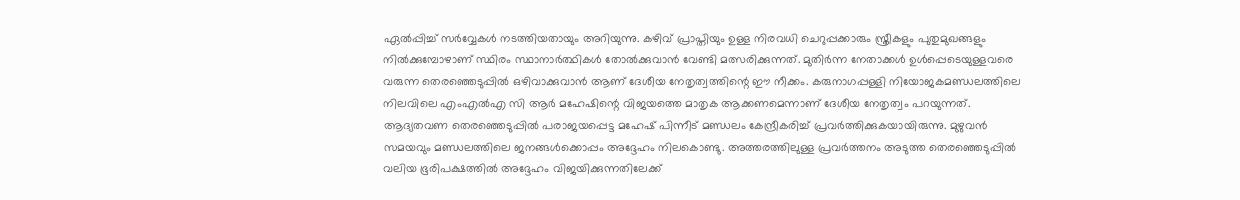ഏൽപ്പിച്ച് സർവ്വേകൾ നടത്തിയതായും അറിയുന്നു. കഴിവ് പ്രാപ്തിയും ഉള്ള നിരവധി ചെറുപ്പക്കാരും സ്ത്രീകളും പുതുമുഖങ്ങളും നിൽക്കുമ്പോഴാണ് സ്ഥിരം സ്ഥാനാർത്ഥികൾ തോൽക്കുവാൻ വേണ്ടി മത്സരിക്കുന്നത്. മുതിർന്ന നേതാക്കൾ ഉൾപ്പെടെയുള്ളവരെ വരുന്ന തെരഞ്ഞെടുപ്പിൽ ഒഴിവാക്കുവാൻ ആണ് ദേശീയ നേതൃത്വത്തിന്റെ ഈ നീക്കം. കരുനാഗപ്പള്ളി നിയോജകമണ്ഡലത്തിലെ നിലവിലെ എംഎൽഎ സി ആർ മഹേഷിന്റെ വിജയത്തെ മാതൃക ആക്കണമെന്നാണ് ദേശീയ നേതൃത്വം പറയുന്നത്. ആദ്യതവണ തെരഞ്ഞെടുപ്പിൽ പരാജയപ്പെട്ട മഹേഷ് പിന്നീട് മണ്ഡലം കേന്ദ്രീകരിച്ച് പ്രവർത്തിക്കുകയായിരുന്നു. മുഴുവൻ സമയവും മണ്ഡലത്തിലെ ജനങ്ങൾക്കൊപ്പം അദ്ദേഹം നിലകൊണ്ടു. അത്തരത്തിലുള്ള പ്രവർത്തനം അടുത്ത തെരഞ്ഞെടുപ്പിൽ വലിയ ഭൂരിപക്ഷത്തിൽ അദ്ദേഹം വിജയിക്കുന്നതിലേക്ക്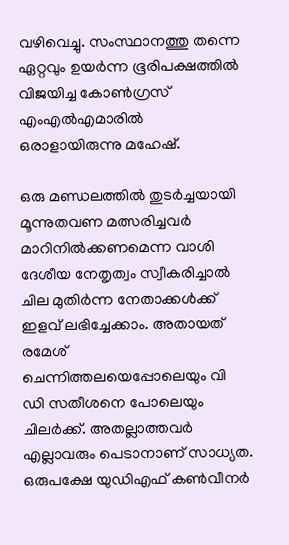വഴിവെച്ചു. സംസ്ഥാനത്തു തന്നെ ഏറ്റവും ഉയർന്ന ഭൂരിപക്ഷത്തിൽ വിജയിച്ച കോൺഗ്രസ് എംഎൽഎമാരിൽ ഒരാളായിരുന്നു മഹേഷ്‌.

ഒരു മണ്ഡലത്തിൽ തുടർച്ചയായി മൂന്നുതവണ മത്സരിച്ചവർ മാറിനിൽക്കണമെന്ന വാശി ദേശീയ നേതൃത്വം സ്വീകരിച്ചാൽ ചില മുതിർന്ന നേതാക്കൾക്ക് ഇളവ് ലഭിച്ചേക്കാം. അതായത് രമേശ് ചെന്നിത്തലയെപ്പോലെയും വി ഡി സതീശനെ പോലെയും ചിലർക്ക്. അതല്ലാത്തവർ എല്ലാവരും പെടാനാണ് സാധ്യത. ഒരുപക്ഷേ യുഡിഎഫ് കൺവീനർ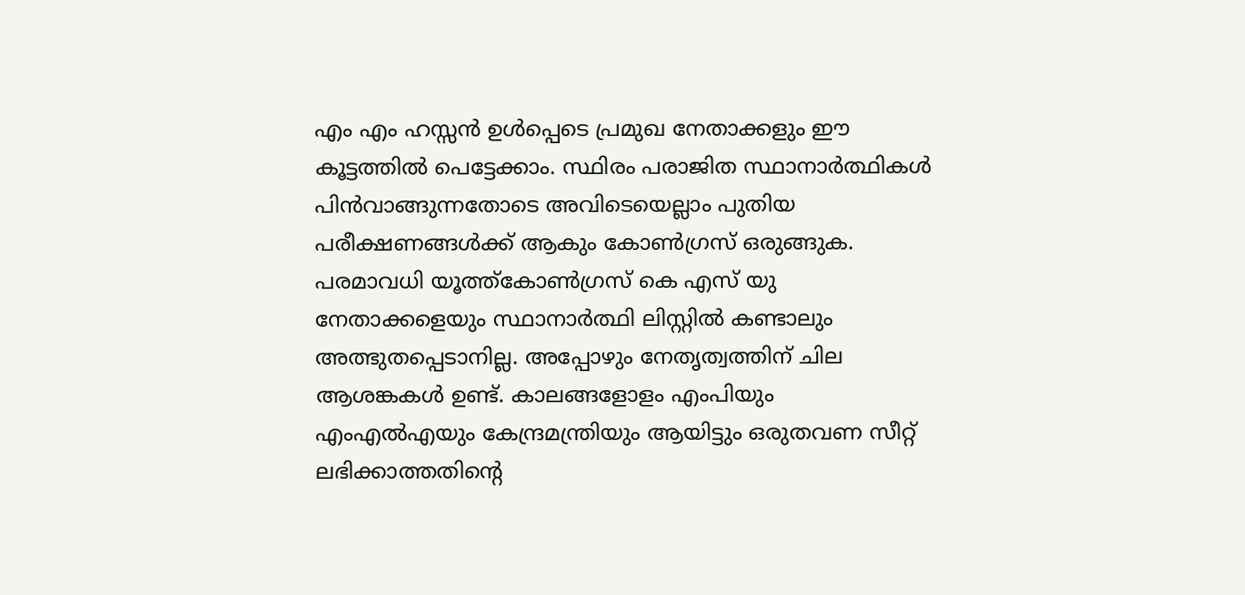എം എം ഹസ്സൻ ഉൾപ്പെടെ പ്രമുഖ നേതാക്കളും ഈ കൂട്ടത്തിൽ പെട്ടേക്കാം. സ്ഥിരം പരാജിത സ്ഥാനാർത്ഥികൾ പിൻവാങ്ങുന്നതോടെ അവിടെയെല്ലാം പുതിയ പരീക്ഷണങ്ങൾക്ക് ആകും കോൺഗ്രസ് ഒരുങ്ങുക. പരമാവധി യൂത്ത്കോൺഗ്രസ് കെ എസ് യു നേതാക്കളെയും സ്ഥാനാർത്ഥി ലിസ്റ്റിൽ കണ്ടാലും അത്ഭുതപ്പെടാനില്ല. അപ്പോഴും നേതൃത്വത്തിന് ചില ആശങ്കകൾ ഉണ്ട്. കാലങ്ങളോളം എംപിയും എംഎൽഎയും കേന്ദ്രമന്ത്രിയും ആയിട്ടും ഒരുതവണ സീറ്റ് ലഭിക്കാത്തതിന്റെ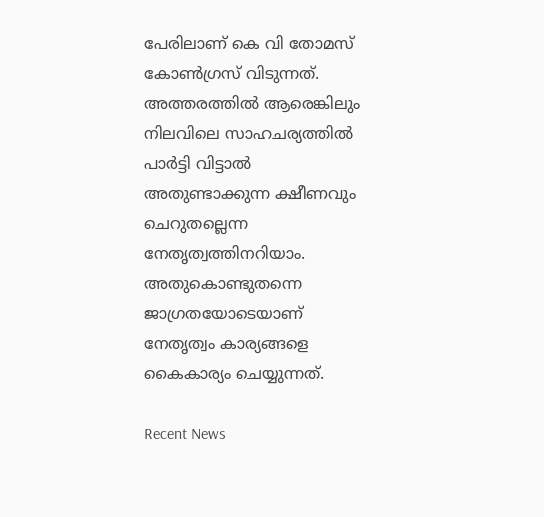പേരിലാണ് കെ വി തോമസ് കോൺഗ്രസ് വിടുന്നത്. അത്തരത്തിൽ ആരെങ്കിലും നിലവിലെ സാഹചര്യത്തിൽ പാർട്ടി വിട്ടാൽ അതുണ്ടാക്കുന്ന ക്ഷീണവും ചെറുതല്ലെന്ന നേതൃത്വത്തിനറിയാം. അതുകൊണ്ടുതന്നെ ജാഗ്രതയോടെയാണ് നേതൃത്വം കാര്യങ്ങളെ കൈകാര്യം ചെയ്യുന്നത്.

Recent News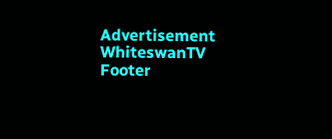Advertisement
WhiteswanTV Footer